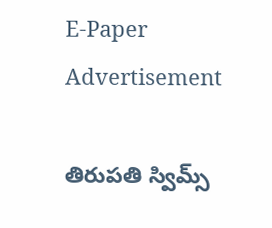E-Paper
Advertisement

తిరుపతి స్విమ్స్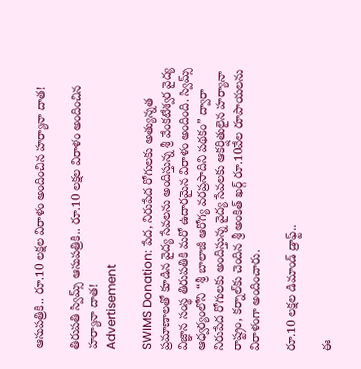ఆసుపత్రికి.. రూ.10 లక్షల విరాళం అందించిన హర్యానా దాత!

తిరుపతి స్విమ్స్ ఆసుపత్రికి.. రూ.10 లక్షల విరాళం అందించిన హర్యానా దాత!
Advertisement

SWIMS Donation: పేద, నిరుపేద రోగులకు అత్యున్నత ప్రమాణాలతో కూడిన వైద్య సేవలను అందిస్తున్న శ్రీ వేంకటేశ్వర వైద్య విజ్ఞాన సంస్థ తిరుపతికి మరో ఉదారమైన విరాళం అందింది. స్విమ్స్ ఆధ్వర్యంలోని “శ్రీ బాలాజీ ఆరోగ్య వరప్రసాదిని పథకం” ద్వారా నిరుపేద రోగులకు అందిస్తున్న వైద్య సేవలకు ఆకర్షితులైన హర్యానా రాష్ట్రం, కర్నాల్‌కు చెందిన శ్రీ అంకిత్ ఖర్గ్ రూ.10వేల రూపాయలను విరాళంగా అందించారు.

రూ.10 లక్షల డిమాండ్ డ్రాఫ్ట్‌..

ఈ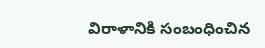విరాళానికి సంబంధించిన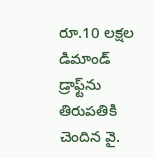రూ.10 లక్షల డిమాండ్ డ్రాఫ్ట్‌ను తిరుపతికి చెందిన వై.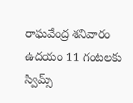రాఘవేంద్ర శనివారం ఉదయం 11 గంటలకు స్విమ్స్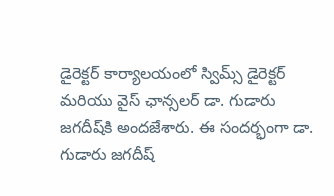డైరెక్టర్ కార్యాలయంలో స్విమ్స్ డైరెక్టర్ మరియు వైస్ ఛాన్సలర్ డా. గుడారు జగదీష్‌కి అందజేశారు. ఈ సందర్భంగా డా. గుడారు జగదీష్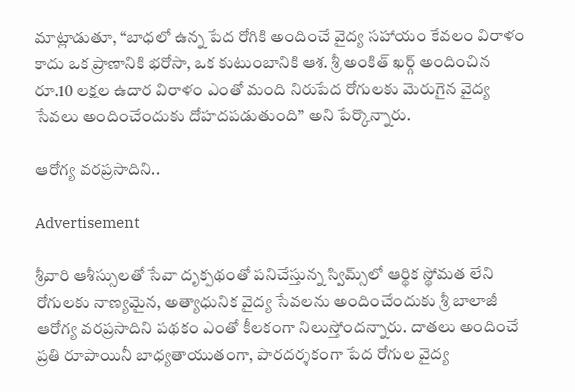మాట్లాడుతూ, “బాధలో ఉన్న పేద రోగికి అందించే వైద్య సహాయం కేవలం విరాళం కాదు ఒక ప్రాణానికి భరోసా, ఒక కుటుంబానికి ఆశ. శ్రీ అంకిత్ ఖర్గ్ అందించిన రూ.10 లక్షల ఉదార విరాళం ఎంతో మంది నిరుపేద రోగులకు మెరుగైన వైద్య సేవలు అందించేందుకు దోహదపడుతుంది” అని పేర్కొన్నారు.

ఆరోగ్య వరప్రసాదిని..

Advertisement

శ్రీవారి ఆశీస్సులతో సేవా దృక్పథంతో పనిచేస్తున్న స్విమ్స్‌లో ఆర్థిక స్థోమత లేని రోగులకు నాణ్యమైన, అత్యాధునిక వైద్య సేవలను అందించేందుకు శ్రీ బాలాజీ ఆరోగ్య వరప్రసాదిని పథకం ఎంతో కీలకంగా నిలుస్తోందన్నారు. దాతలు అందించే ప్రతి రూపాయినీ బాధ్యతాయుతంగా, పారదర్శకంగా పేద రోగుల వైద్య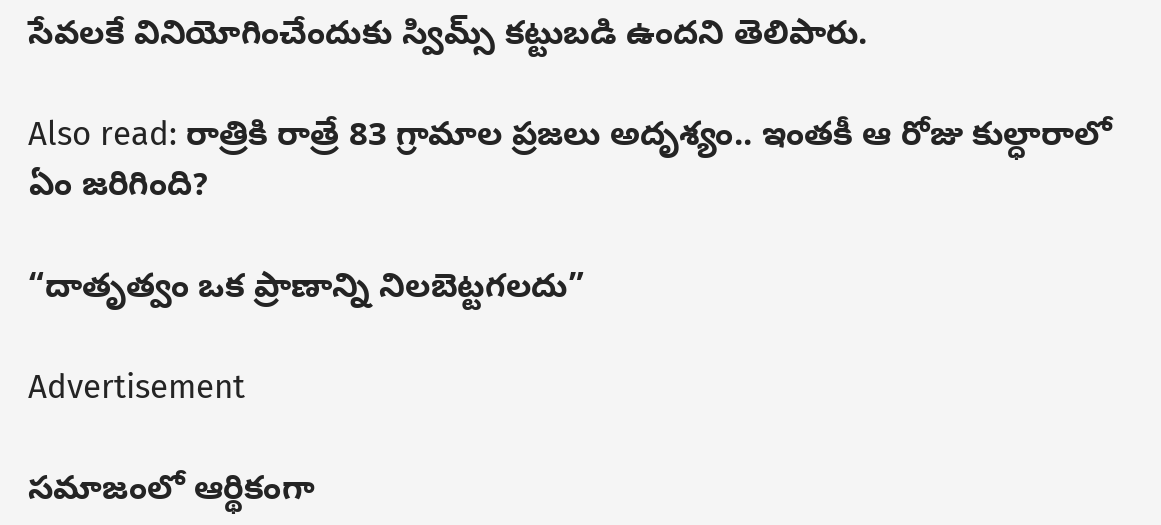సేవలకే వినియోగించేందుకు స్విమ్స్ కట్టుబడి ఉందని తెలిపారు.

Also read: రాత్రికి రాత్రే 83 గ్రామాల ప్రజలు అదృశ్యం.. ఇంతకీ ఆ రోజు కుల్ధారాలో ఏం జరిగింది?

“దాతృత్వం ఒక ప్రాణాన్ని నిలబెట్టగలదు”

Advertisement

సమాజంలో ఆర్థికంగా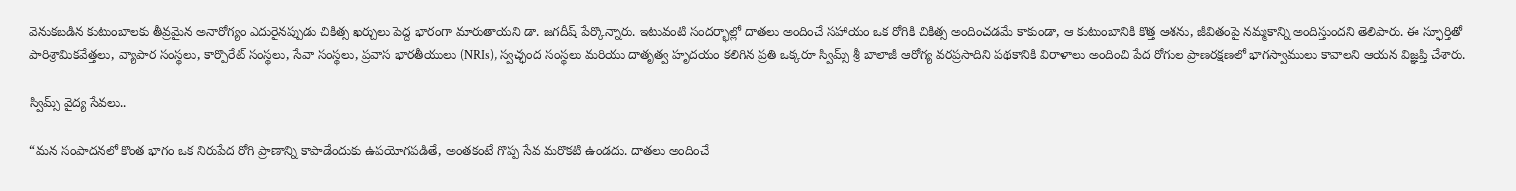వెనుకబడిన కుటుంబాలకు తీవ్రమైన అనారోగ్యం ఎదురైనప్పుడు చికిత్స ఖర్చులు పెద్ద భారంగా మారుతాయని డా. జగదీష్ పేర్కొన్నారు. ఇటువంటి సందర్భాల్లో దాతలు అందించే సహాయం ఒక రోగికి చికిత్స అందించడమే కాకుండా, ఆ కుటుంబానికి కొత్త ఆశను, జీవితంపై నమ్మకాన్ని అందిస్తుందని తెలిపారు. ఈ స్ఫూర్తితో పారిశ్రామికవేత్తలు, వ్యాపార సంస్థలు, కార్పొరేట్ సంస్థలు, సేవా సంస్థలు, ప్రవాస భారతీయులు (NRIs), స్వచ్ఛంద సంస్థలు మరియు దాతృత్వ హృదయం కలిగిన ప్రతి ఒక్కరూ స్విమ్స్ శ్రీ బాలాజీ ఆరోగ్య వరప్రసాదిని పథకానికి విరాళాలు అందించి పేద రోగుల ప్రాణరక్షణలో భాగస్వాములు కావాలని ఆయన విజ్ఞప్తి చేశారు.

స్విమ్స్ వైద్య సేవలు..

“మన సంపాదనలో కొంత భాగం ఒక నిరుపేద రోగి ప్రాణాన్ని కాపాడేందుకు ఉపయోగపడితే, అంతకంటే గొప్ప సేవ మరొకటి ఉండదు. దాతలు అందించే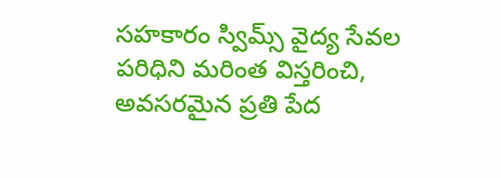సహకారం స్విమ్స్ వైద్య సేవల పరిధిని మరింత విస్తరించి, అవసరమైన ప్రతి పేద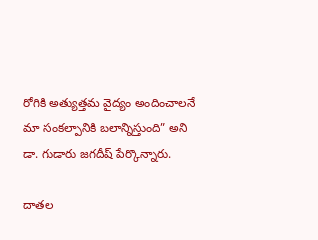రోగికి అత్యుత్తమ వైద్యం అందించాలనే మా సంకల్పానికి బలాన్నిస్తుంది” అని డా. గుడారు జగదీష్ పేర్కొన్నారు.

దాతల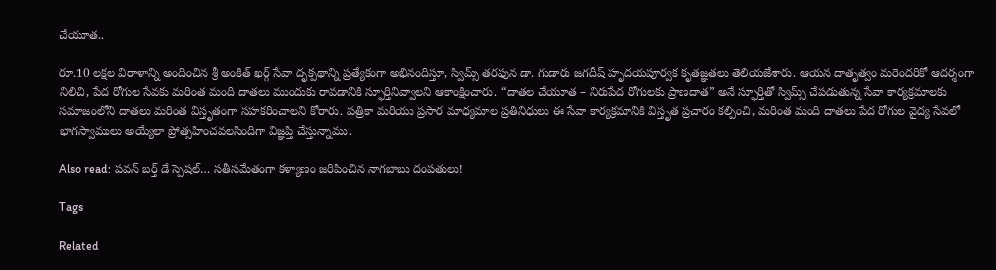చేయూత..

రూ.10 లక్షల విరాళాన్ని అందించిన శ్రీ అంకిత్ ఖర్గ్ సేవా దృక్పథాన్ని ప్రత్యేకంగా అభినందిస్తూ, స్విమ్స్ తరఫున డా. గుడారు జగదీష్ హృదయపూర్వక కృతజ్ఞతలు తెలియజేశారు. ఆయన దాతృత్వం మరెందరికో ఆదర్శంగా నిలిచి, పేద రోగుల సేవకు మరింత మంది దాతలు ముందుకు రావడానికి స్ఫూర్తినివ్వాలని ఆకాంక్షించారు. “దాతల చేయూత – నిరుపేద రోగులకు ప్రాణదాత” అనే స్ఫూర్తితో స్విమ్స్ చేపడుతున్న సేవా కార్యక్రమాలకు సమాజంలోని దాతలు మరింత విస్తృతంగా సహకరించాలని కోరారు. పత్రికా మరియు ప్రసార మాధ్యమాల ప్రతినిధులు ఈ సేవా కార్యక్రమానికి విస్తృత ప్రచారం కల్పించి, మరింత మంది దాతలు పేద రోగుల వైద్య సేవలో భాగస్వాములు అయ్యేలా ప్రోత్సహించవలసిందిగా విజ్ఞప్తి చేస్తున్నాము.

Also read: పవన్ బర్త్ డే స్పెషల్… సతీసమేతంగా కళ్యాణం జరిపించిన నాగబాబు దంపతులు!

Tags

Related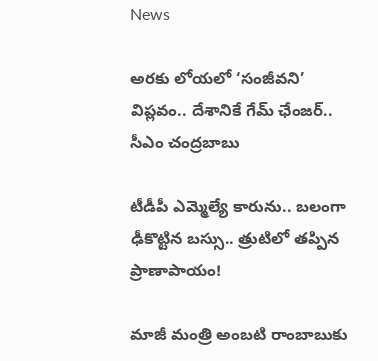News

అరకు లోయలో ‘సంజీవని’ విప్లవం.. దేశానికే గేమ్ ఛేంజర్.. సీఎం చంద్రబాబు

టీడీపీ ఎమ్మెల్యే కారును.. బలంగా ఢీకొట్టిన బస్సు.. త్రుటిలో తప్పిన ప్రాణాపాయం!

మాజీ మంత్రి అంబటి రాంబాబుకు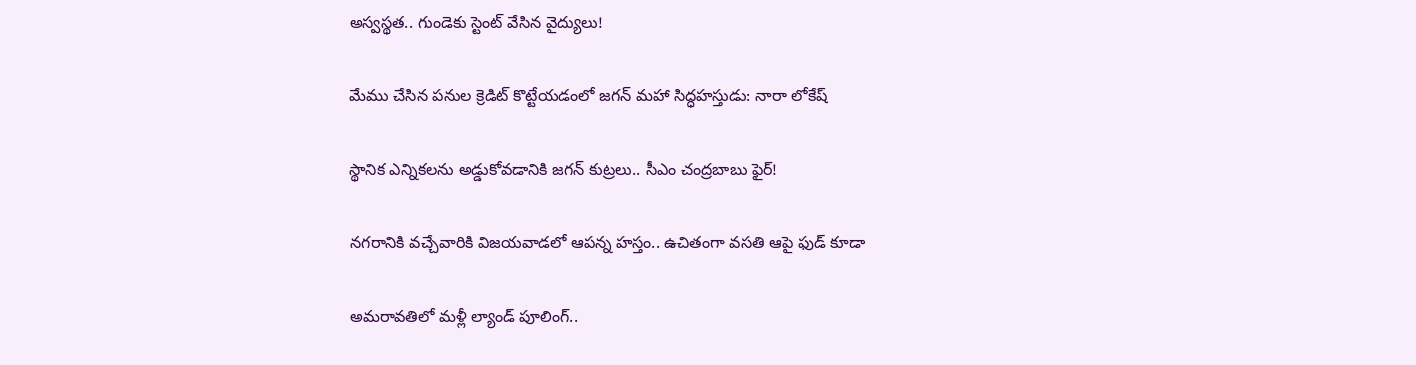అస్వస్థత.. గుండెకు స్టెంట్ వేసిన వైద్యులు!

మేము చేసిన పనుల క్రెడిట్ కొట్టేయడంలో జగన్ మహా సిద్ధహస్తుడు: నారా లోకేష్

స్థానిక ఎన్నికలను అడ్డుకోవడానికి జగన్ కుట్రలు.. సీఎం చంద్రబాబు ఫైర్!

నగరానికి వచ్చేవారికి విజయవాడలో ఆపన్న హస్తం.. ఉచితంగా వసతి ఆపై ఫుడ్ కూడా

అమరావతిలో మళ్లీ ల్యాండ్ పూలింగ్..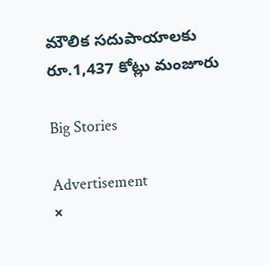మౌలిక సదుపాయాలకు రూ.1,437 కోట్లు మంజూరు

Big Stories

Advertisement
×